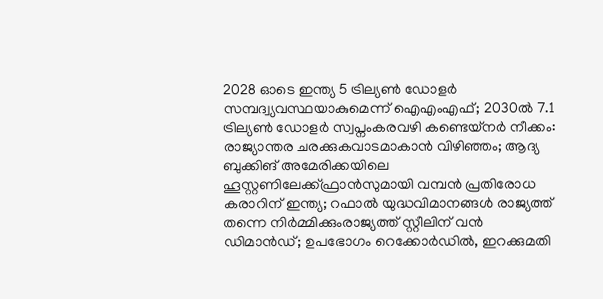2028 ഓടെ ഇന്ത്യ 5 ട്രില്യണ്‍ ഡോളര്‍ സമ്പദ്വ്യവസ്ഥയാകുമെന്ന് ഐഎംഎഫ്; 2030ല്‍ 7.1 ട്രില്യണ്‍ ഡോളര്‍ സ്വപ്നംകരവഴി കണ്ടെയ്നർ നീക്കം: രാജ്യാന്തര ചരക്കുകവാടമാകാൻ വിഴിഞ്ഞം; ആദ്യ ബുക്കിങ് അമേരിക്കയിലെ ഹൂസ്റ്റണിലേക്ക്ഫ്രാൻസുമായി വമ്പന്‍ പ്രതിരോധ കരാറിന് ഇന്ത്യ; റഫാല്‍ യുദ്ധവിമാനങ്ങള്‍ രാജ്യത്ത് തന്നെ നിര്‍മ്മിക്കുംരാജ്യത്ത് സ്റ്റീലിന് വൻ ഡിമാൻഡ്; ഉപഭോഗം റെക്കോർഡിൽ, ഇറക്കുമതി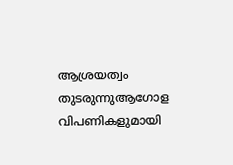ആശ്രയത്വം തുടരുന്നുആഗോള വിപണികളുമായി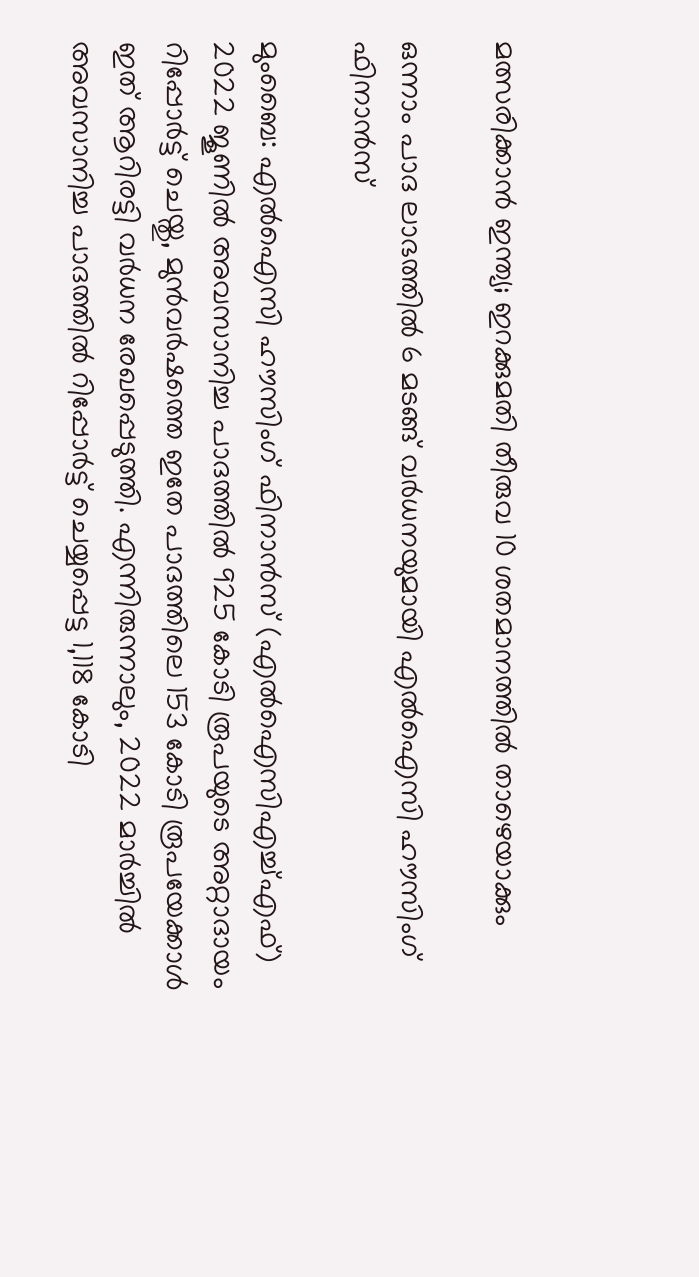മത്സരിക്കാൻ ഇന്ത്യ; ഇറക്കുമതി തീരുവ 10 ശതമാനത്തിൽ താഴെയാക്കും

ഒന്നാം പാദ ലാഭത്തിൽ 6 മടങ്ങ് വർധനയുമായി എൽഐസി ഹൗസിംഗ് ഫിനാൻസ്

മുംബൈ: എൽഐസി ഹൗസിംഗ് ഫിനാൻസ് (എൽഐസിഎച്ച്എഫ്) 2022 ജൂണിൽ അവസാനിച്ച പാദത്തിൽ 925 കോടി രൂപയുടെ അറ്റാദായം റിപ്പോർട്ട് ചെയ്തു, മുൻവർഷത്തെ ഇതേ പാദത്തിലെ 153 കോടി രൂപയേക്കാൾ ഇത് ആറിരട്ടി വർധന രേഖപ്പെടുത്തി. എന്നിരുന്നാലും, 2022 മാർച്ചിൽ അവസാനിച്ച പാദത്തിൽ റിപ്പോർട്ട് ചെയ്യപ്പെട്ട 1,118 കോടി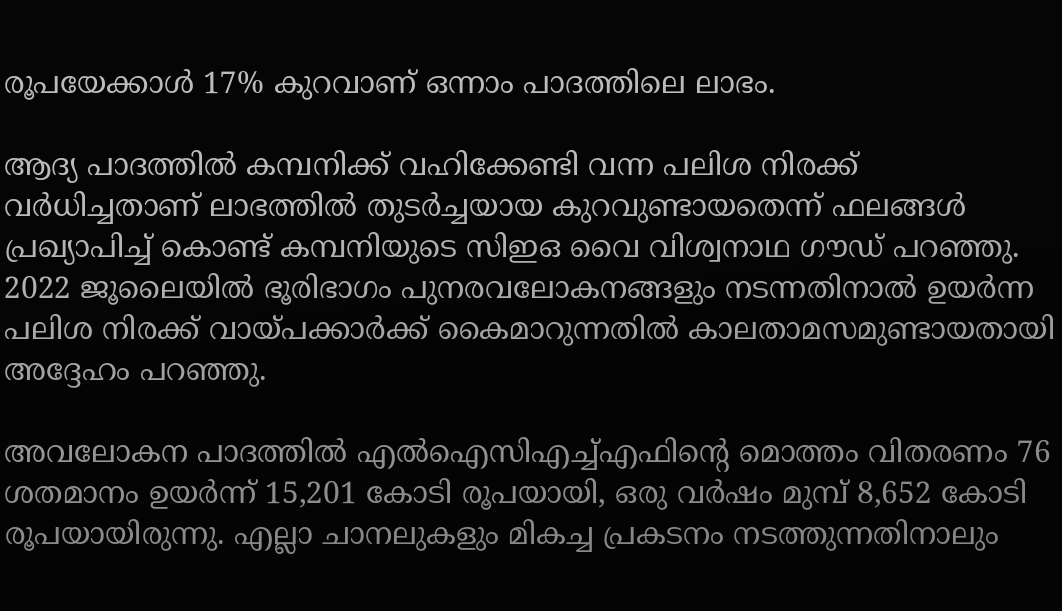രൂപയേക്കാൾ 17% കുറവാണ് ഒന്നാം പാദത്തിലെ ലാഭം.

ആദ്യ പാദത്തിൽ കമ്പനിക്ക് വഹിക്കേണ്ടി വന്ന പലിശ നിരക്ക് വർധിച്ചതാണ് ലാഭത്തിൽ തുടർച്ചയായ കുറവുണ്ടായതെന്ന് ഫലങ്ങൾ പ്രഖ്യാപിച്ച് കൊണ്ട് കമ്പനിയുടെ സിഇഒ വൈ വിശ്വനാഥ ഗൗഡ് പറഞ്ഞു. 2022 ജൂലൈയിൽ ഭൂരിഭാഗം പുനരവലോകനങ്ങളും നടന്നതിനാൽ ഉയർന്ന പലിശ നിരക്ക് വായ്പക്കാർക്ക് കൈമാറുന്നതിൽ കാലതാമസമുണ്ടായതായി അദ്ദേഹം പറഞ്ഞു.

അവലോകന പാദത്തിൽ എൽഐസിഎച്ച്എഫിന്റെ മൊത്തം വിതരണം 76 ശതമാനം ഉയർന്ന് 15,201 കോടി രൂപയായി, ഒരു വർഷം മുമ്പ് 8,652 കോടി രൂപയായിരുന്നു. എല്ലാ ചാനലുകളും മികച്ച പ്രകടനം നടത്തുന്നതിനാലും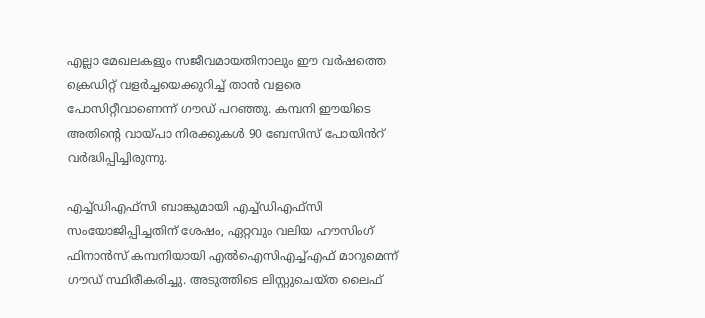എല്ലാ മേഖലകളും സജീവമായതിനാലും ഈ വർഷത്തെ ക്രെഡിറ്റ് വളർച്ചയെക്കുറിച്ച് താൻ വളരെ പോസിറ്റീവാണെന്ന് ഗൗഡ് പറഞ്ഞു. കമ്പനി ഈയിടെ അതിന്റെ വായ്പാ നിരക്കുകൾ 90 ബേസിസ് പോയിൻറ് വർദ്ധിപ്പിച്ചിരുന്നു.

എച്ച്‌ഡിഎഫ്‌സി ബാങ്കുമായി എച്ച്‌ഡിഎഫ്‌സി സംയോജിപ്പിച്ചതിന് ശേഷം, ഏറ്റവും വലിയ ഹൗസിംഗ് ഫിനാൻസ് കമ്പനിയായി എൽഐസിഎച്ച്എഫ് മാറുമെന്ന് ഗൗഡ് സ്ഥിരീകരിച്ചു. അടുത്തിടെ ലിസ്റ്റുചെയ്ത ലൈഫ്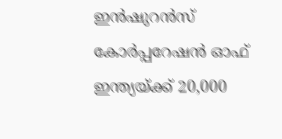ഇൻഷുറൻസ് കോർപ്പറേഷൻ ഓഫ് ഇന്ത്യയ്ക്ക് 20,000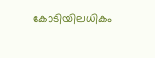കോടിയിലധികം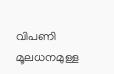വിപണി മൂലധനമുള്ള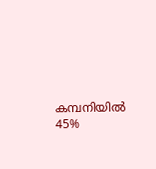കമ്പനിയിൽ 45%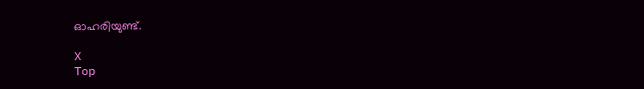ഓഹരിയുണ്ട്.

X
Top